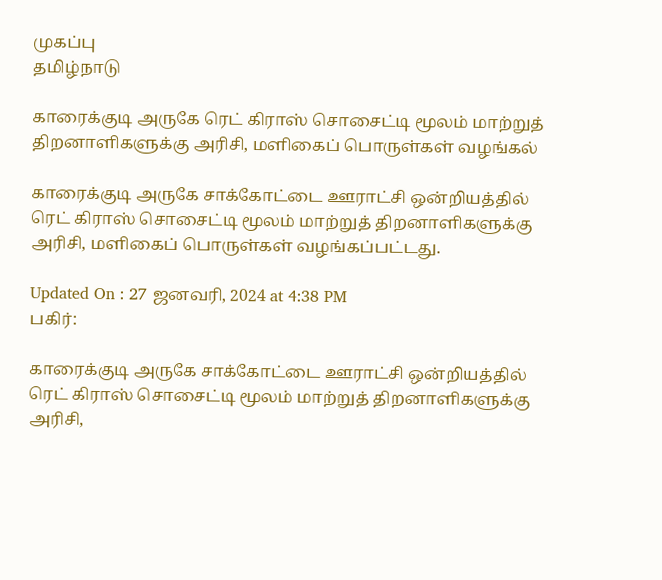முகப்பு
தமிழ்நாடு

காரைக்குடி அருகே ரெட் கிராஸ் சொசைட்டி மூலம் மாற்றுத் திறனாளிகளுக்கு அரிசி, மளிகைப் பொருள்கள் வழங்கல்

காரைக்குடி அருகே சாக்கோட்டை ஊராட்சி ஒன்றியத்தில் ரெட் கிராஸ் சொசைட்டி மூலம் மாற்றுத் திறனாளிகளுக்கு அரிசி, மளிகைப் பொருள்கள் வழங்கப்பட்டது.

Updated On : 27 ஜனவரி, 2024 at 4:38 PM
பகிர்:

காரைக்குடி அருகே சாக்கோட்டை ஊராட்சி ஒன்றியத்தில் ரெட் கிராஸ் சொசைட்டி மூலம் மாற்றுத் திறனாளிகளுக்கு அரிசி,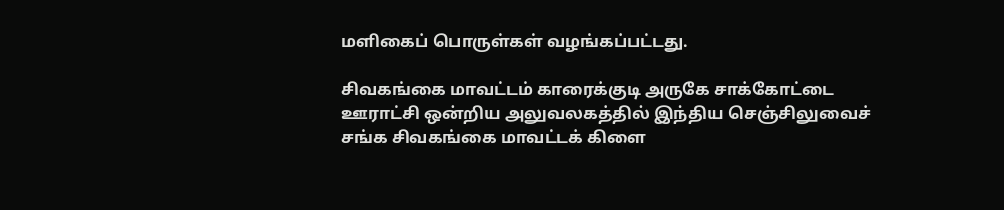மளிகைப் பொருள்கள் வழங்கப்பட்டது.

சிவகங்கை மாவட்டம் காரைக்குடி அருகே சாக்கோட்டை ஊராட்சி ஒன்றிய அலுவலகத்தில் இந்திய செஞ்சிலுவைச் சங்க சிவகங்கை மாவட்டக் கிளை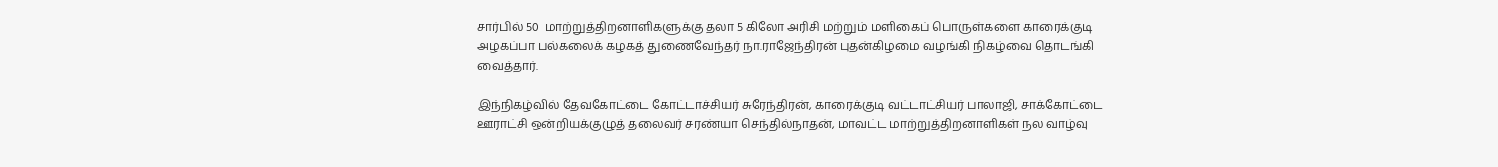சார்பில் 50  மாற்றுத்திறனாளிகளுக்கு தலா 5 கிலோ அரிசி மற்றும் மளிகைப் பொருள்களை காரைக்குடி அழகப்பா பல்கலைக் கழகத் துணைவேந்தர் நா.ராஜேந்திரன் புதன்கிழமை வழங்கி நிகழ்வை தொடங்கி வைத்தார்.

இந்நிகழ்வில் தேவகோட்டை கோட்டாச்சியர் சுரேந்திரன், காரைக்குடி வட்டாட்சியர் பாலாஜி, சாக்கோட்டை ஊராட்சி ஒன்றியக்குழுத் தலைவர் சரண்யா செந்தில்நாதன், மாவட்ட மாற்றுத்திறனாளிகள் நல வாழ்வு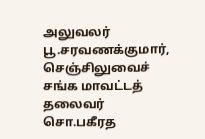அலுவலர் பூ.சரவணக்குமார், செஞ்சிலுவைச் சங்க மாவட்டத் தலைவர் சொ.பகீரத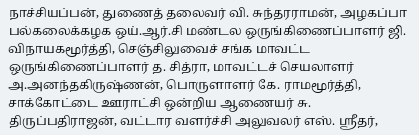நாச்சியப்பன், துணைத் தலைவர் வி. சுந்தரராமன், அழகப்பா பல்கலைக்கழக ஒய்.ஆர்.சி மண்டல ஒருங்கிணைப்பாளர் ஜி. விநாயகமூர்த்தி, செஞ்சிலுவைச் சங்க மாவட்ட ஒருங்கிணைப்பாளர் த. சித்ரா, மாவட்டச் செயலாளர் அ.அனந்தகிருஷ்ணன், பொருளாளர் கே. ராமமூர்த்தி, சாக்கோட்டை ஊராட்சி ஒன்றிய ஆணையர் சு. திருப்பதிராஜன், வட்டார வளர்ச்சி அலுவலர் எஸ். ஸ்ரீதர்,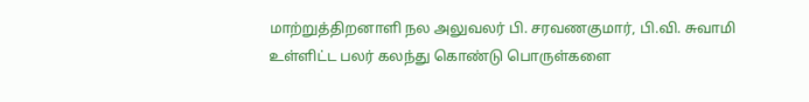மாற்றுத்திறனாளி நல அலுவலர் பி. சரவணகுமார், பி.வி. சுவாமி உள்ளிட்ட பலர் கலந்து கொண்டு பொருள்களை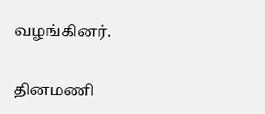வழங்கினர்.

தினமணி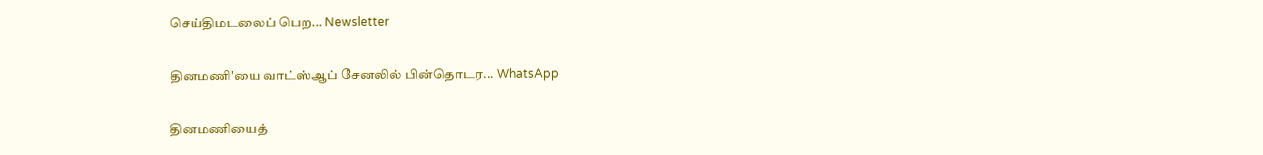செய்திமடலைப் பெற... Newsletter

தினமணி'யை வாட்ஸ்ஆப் சேனலில் பின்தொடர... WhatsApp

தினமணியைத்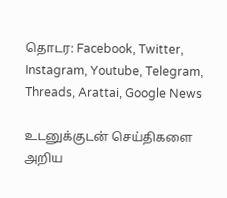தொடர: Facebook, Twitter, Instagram, Youtube, Telegram, Threads, Arattai, Google News

உடனுக்குடன் செய்திகளை அறிய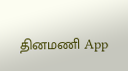தினமணி App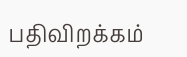பதிவிறக்கம்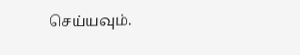செய்யவும்.